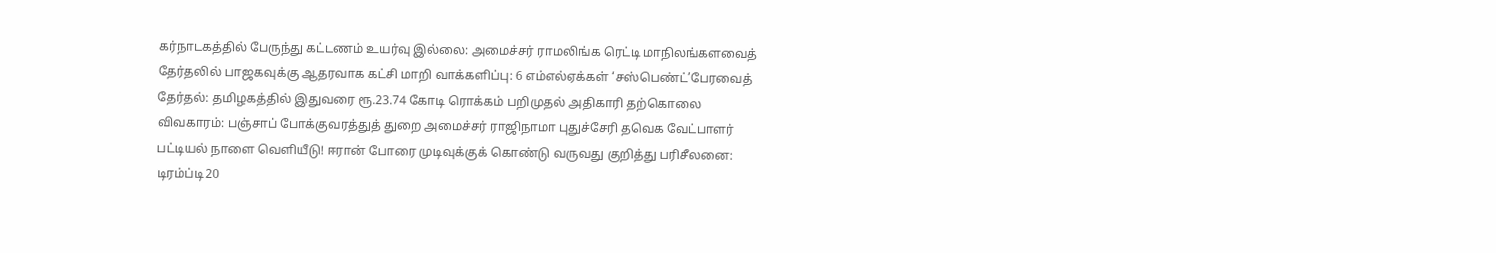கர்நாடகத்தில் பேருந்து கட்டணம் உயர்வு இல்லை: அமைச்சர் ராமலிங்க ரெட்டி மாநிலங்களவைத் தேர்தலில் பாஜகவுக்கு ஆதரவாக கட்சி மாறி வாக்களிப்பு: 6 எம்எல்ஏக்கள் ‘சஸ்பெண்ட்’பேரவைத் தேர்தல்: தமிழகத்தில் இதுவரை ரூ.23.74 கோடி ரொக்கம் பறிமுதல் அதிகாரி தற்கொலை விவகாரம்: பஞ்சாப் போக்குவரத்துத் துறை அமைச்சர் ராஜிநாமா புதுச்சேரி தவெக வேட்பாளர் பட்டியல் நாளை வெளியீடு! ஈரான் போரை முடிவுக்குக் கொண்டு வருவது குறித்து பரிசீலனை: டிரம்ப்டி20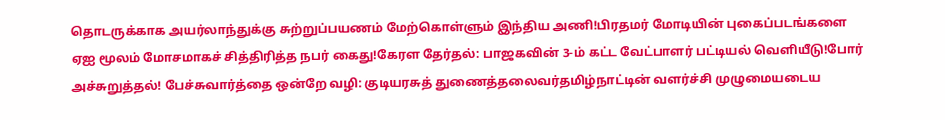தொடருக்காக அயர்லாந்துக்கு சுற்றுப்பயணம் மேற்கொள்ளும் இந்திய அணி!பிரதமர் மோடியின் புகைப்படங்களை ஏஐ மூலம் மோசமாகச் சித்திரித்த நபர் கைது!கேரள தேர்தல்: பாஜகவின் 3-ம் கட்ட வேட்பாளர் பட்டியல் வெளியீடு!போர் அச்சுறுத்தல்! பேச்சுவார்த்தை ஒன்றே வழி: குடியரசுத் துணைத்தலைவர்தமிழ்நாட்டின் வளர்ச்சி முழுமையடைய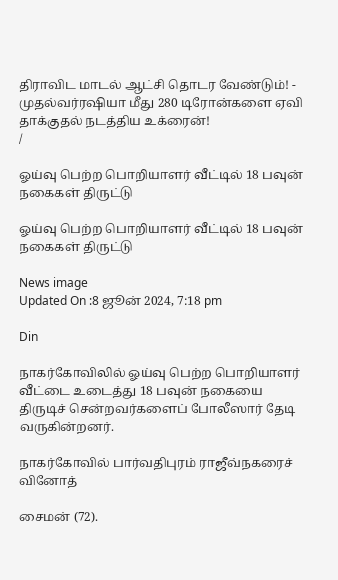திராவிட மாடல் ஆட்சி தொடர வேண்டும்! - முதல்வர்ரஷியா மீது 280 டிரோன்களை ஏவி தாக்குதல் நடத்திய உக்ரைன்!
/

ஓய்வு பெற்ற பொறியாளர் வீட்டில் 18 பவுன் நகைகள் திருட்டு

ஓய்வு பெற்ற பொறியாளர் வீட்டில் 18 பவுன் நகைகள் திருட்டு

News image
Updated On :8 ஜூன் 2024, 7:18 pm

Din

நாகர்கோவிலில் ஓய்வு பெற்ற பொறியாளர் வீட்டை உடைத்து 18 பவுன் நகையை திருடிச் சென்றவர்களைப் போலீஸார் தேடி வருகின்றனர்.

நாகர்கோவில் பார்வதிபுரம் ராஜீவ்நகரைச் வினோத்

சைமன் (72).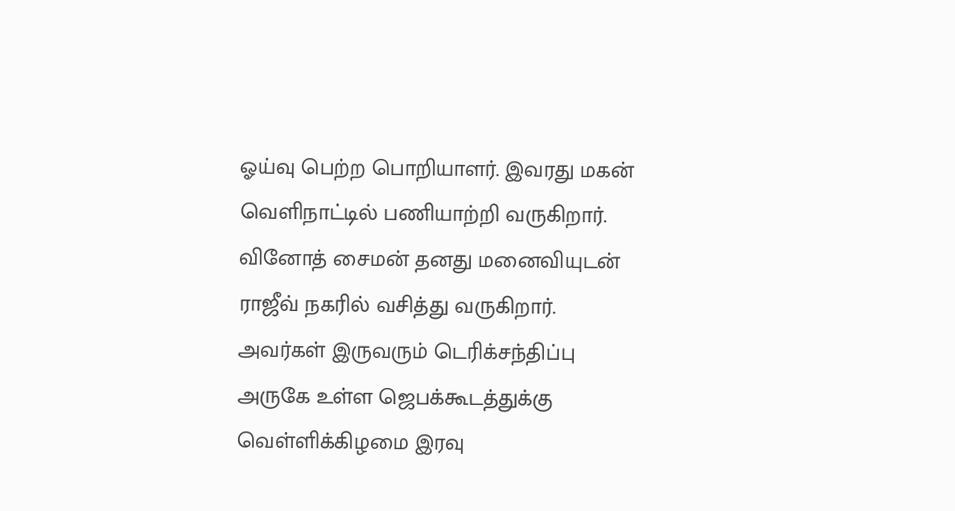ஓய்வு பெற்ற பொறியாளர். இவரது மகன் வெளிநாட்டில் பணியாற்றி வருகிறார். வினோத் சைமன் தனது மனைவியுடன் ராஜீவ் நகரில் வசித்து வருகிறார். அவர்கள் இருவரும் டெரிக்சந்திப்பு அருகே உள்ள ஜெபக்கூடத்துக்கு வெள்ளிக்கிழமை இரவு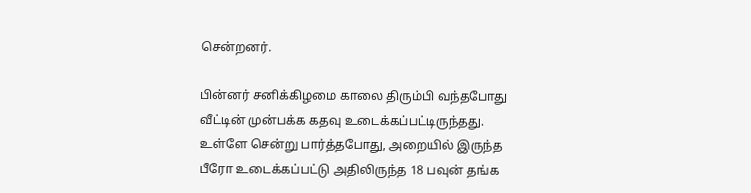சென்றனர்.

பின்னர் சனிக்கிழமை காலை திரும்பி வந்தபோது வீட்டின் முன்பக்க கதவு உடைக்கப்பட்டிருந்தது. உள்ளே சென்று பார்த்தபோது, அறையில் இருந்த பீரோ உடைக்கப்பட்டு அதிலிருந்த 18 பவுன் தங்க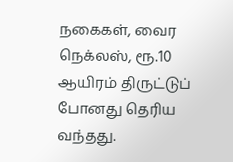நகைகள், வைர நெக்லஸ், ரூ.10 ஆயிரம் திருட்டுப் போனது தெரிய வந்தது.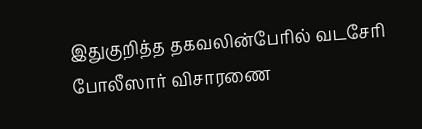இதுகுறித்த தகவலின்பேரில் வடசேரி போலீஸார் விசாரணை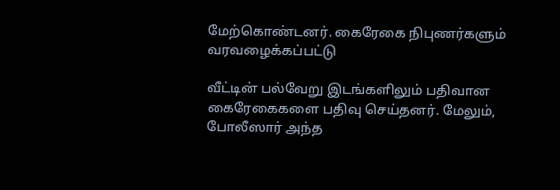மேற்கொண்டனர். கைரேகை நிபுணர்களும் வரவழைக்கப்பட்டு

வீட்டின் பல்வேறு இடங்களிலும் பதிவான கைரேகைகளை பதிவு செய்தனர். மேலும், போலீஸார் அந்த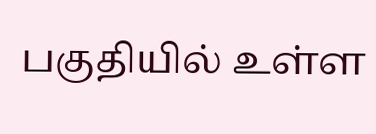பகுதியில் உள்ள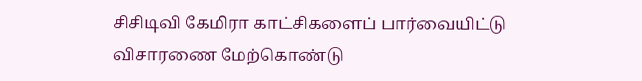சிசிடிவி கேமிரா காட்சிகளைப் பார்வையிட்டு விசாரணை மேற்கொண்டு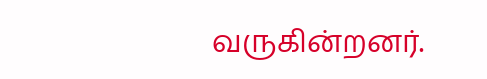வருகின்றனர்.